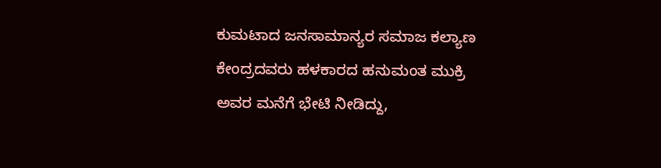ಕುಮಟಾದ ಜನಸಾಮಾನ್ಯರ ಸಮಾಜ ಕಲ್ಯಾಣ ಕೇಂದ್ರದವರು ಹಳಕಾರದ ಹನುಮಂತ ಮುಕ್ರಿ ಅವರ ಮನೆಗೆ ಭೇಟಿ ನೀಡಿದ್ದು,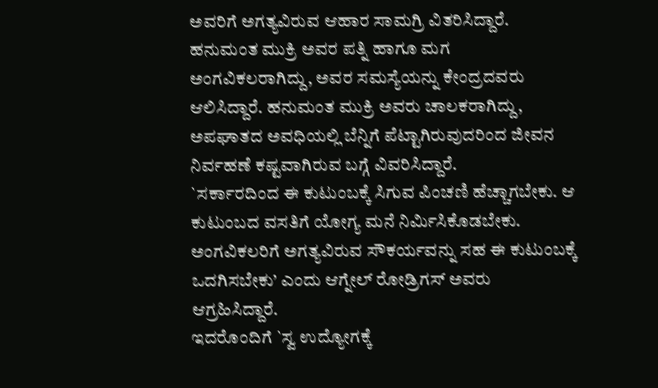ಅವರಿಗೆ ಅಗತ್ಯವಿರುವ ಆಹಾರ ಸಾಮಗ್ರಿ ವಿತರಿಸಿದ್ದಾರೆ.
ಹನುಮಂತ ಮುಕ್ರಿ ಅವರ ಪತ್ನಿ ಹಾಗೂ ಮಗ ಅಂಗವಿಕಲರಾಗಿದ್ದು, ಅವರ ಸಮಸ್ಯೆಯನ್ನು ಕೇಂದ್ರದವರು ಆಲಿಸಿದ್ದಾರೆ. ಹನುಮಂತ ಮುಕ್ರಿ ಅವರು ಚಾಲಕರಾಗಿದ್ದು, ಅಪಘಾತದ ಅವಧಿಯಲ್ಲಿ ಬೆನ್ನಿಗೆ ಪೆಟ್ಟಾಗಿರುವುದರಿಂದ ಜೀವನ ನಿರ್ವಹಣೆ ಕಷ್ಟವಾಗಿರುವ ಬಗ್ಗೆ ವಿವರಿಸಿದ್ದಾರೆ.
`ಸರ್ಕಾರದಿಂದ ಈ ಕುಟುಂಬಕ್ಕೆ ಸಿಗುವ ಪಿಂಚಣಿ ಹೆಚ್ಚಾಗಬೇಕು. ಆ ಕುಟುಂಬದ ವಸತಿಗೆ ಯೋಗ್ಯ ಮನೆ ನಿರ್ಮಿಸಿಕೊಡಬೇಕು. ಅಂಗವಿಕಲರಿಗೆ ಅಗತ್ಯವಿರುವ ಸೌಕರ್ಯವನ್ನು ಸಹ ಈ ಕುಟುಂಬಕ್ಕೆ ಒದಗಿಸಬೇಕು’ ಎಂದು ಆಗ್ನೇಲ್ ರೋಡ್ರಿಗಸ್ ಅವರು ಆಗ್ರಹಿಸಿದ್ದಾರೆ.
ಇದರೊಂದಿಗೆ `ಸ್ವ ಉದ್ಯೋಗಕ್ಕೆ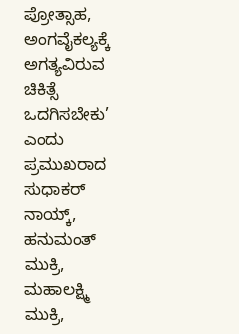ಪ್ರೋತ್ಸಾಹ, ಅಂಗವೈಕಲ್ಯಕ್ಕೆ ಅಗತ್ಯವಿರುವ ಚಿಕಿತ್ಸೆ ಒದಗಿಸಬೇಕು’ ಎಂದು ಪ್ರಮುಖರಾದ ಸುಧಾಕರ್ ನಾಯ್ಕ್, ಹನುಮಂತ್ ಮುಕ್ರಿ, ಮಹಾಲಕ್ಷ್ಮಿ ಮುಕ್ರಿ,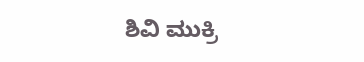ಶಿವಿ ಮುಕ್ರಿ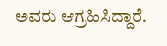ಅವರು ಆಗ್ರಹಿಸಿದ್ದಾರೆ.